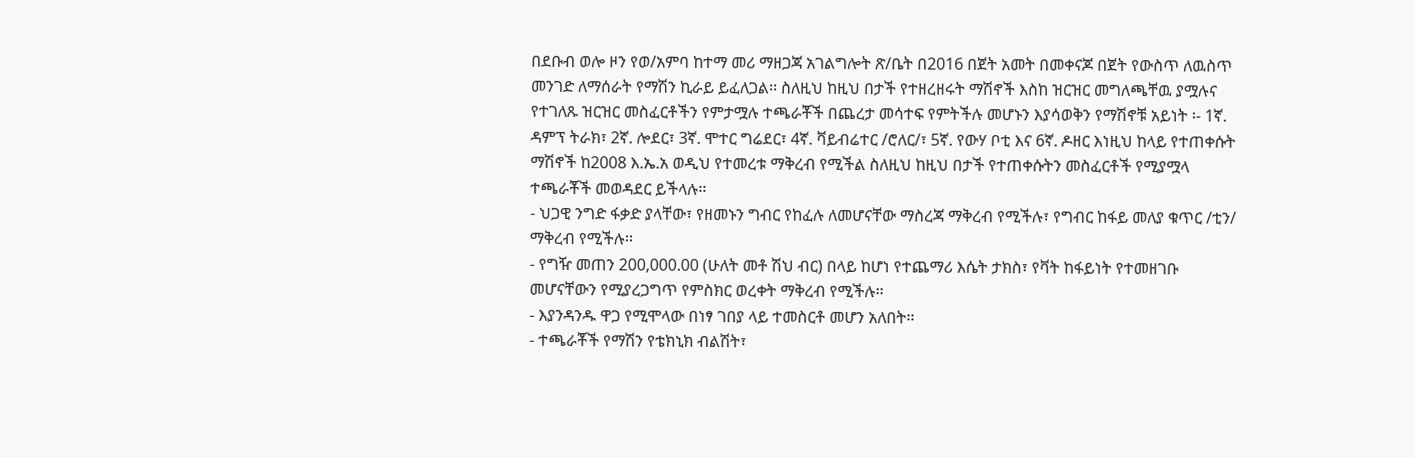በደቡብ ወሎ ዞን የወ/አምባ ከተማ መሪ ማዘጋጃ አገልግሎት ጽ/ቤት በ2016 በጀት አመት በመቀናጆ በጀት የውስጥ ለዉስጥ መንገድ ለማሰራት የማሽን ኪራይ ይፈለጋል፡፡ ስለዚህ ከዚህ በታች የተዘረዘሩት ማሽኖች እስከ ዝርዝር መግለጫቸዉ ያሟሉና የተገለጹ ዝርዝር መስፈርቶችን የምታሟሉ ተጫራቾች በጨረታ መሳተፍ የምትችሉ መሆኑን እያሳወቅን የማሽኖቹ አይነት ፡- 1ኛ. ዳምፕ ትራክ፣ 2ኛ. ሎደር፣ 3ኛ. ሞተር ግሬደር፣ 4ኛ. ቫይብሬተር /ሮለር/፣ 5ኛ. የውሃ ቦቲ እና 6ኛ. ዶዘር እነዚህ ከላይ የተጠቀሱት ማሽኖች ከ2008 እ.ኤ.አ ወዲህ የተመረቱ ማቅረብ የሚችል ስለዚህ ከዚህ በታች የተጠቀሱትን መስፈርቶች የሚያሟላ ተጫራቾች መወዳደር ይችላሉ፡፡
- ህጋዊ ንግድ ፋቃድ ያላቸው፣ የዘመኑን ግብር የከፈሉ ለመሆናቸው ማስረጃ ማቅረብ የሚችሉ፣ የግብር ከፋይ መለያ ቁጥር /ቲን/ ማቅረብ የሚችሉ፡፡
- የግዥ መጠን 200,000.00 (ሁለት መቶ ሽህ ብር) በላይ ከሆነ የተጨማሪ እሴት ታክስ፣ የቫት ከፋይነት የተመዘገቡ መሆናቸውን የሚያረጋግጥ የምስክር ወረቀት ማቅረብ የሚችሉ፡፡
- እያንዳንዱ ዋጋ የሚሞላው በነፃ ገበያ ላይ ተመስርቶ መሆን አለበት፡፡
- ተጫራቾች የማሽን የቴክኒክ ብልሽት፣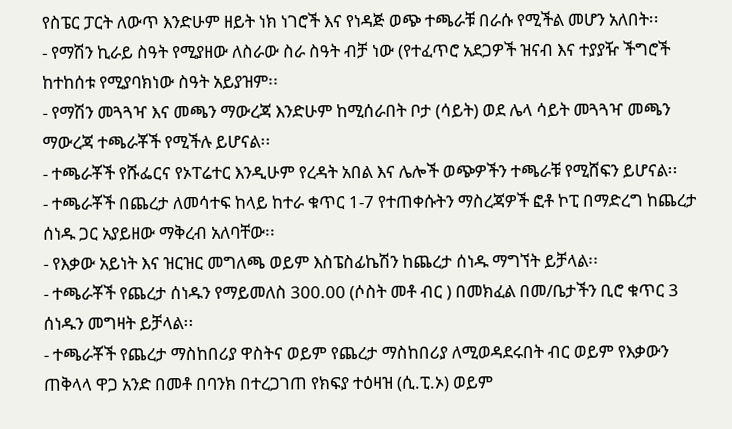የስፔር ፓርት ለውጥ እንድሁም ዘይት ነክ ነገሮች እና የነዳጅ ወጭ ተጫራቹ በራሱ የሚችል መሆን አለበት፡፡
- የማሽን ኪራይ ስዓት የሚያዘው ለስራው ስራ ስዓት ብቻ ነው (የተፈጥሮ አደጋዎች ዝናብ እና ተያያዥ ችግሮች ከተከሰቱ የሚያባክነው ስዓት አይያዝም፡፡
- የማሽን መጓጓዣ እና መጫን ማውረጃ እንድሁም ከሚሰራበት ቦታ (ሳይት) ወደ ሌላ ሳይት መጓጓዣ መጫን ማውረጃ ተጫራቾች የሚችሉ ይሆናል፡፡
- ተጫራቾች የሹፌርና የኦፐሬተር እንዲሁም የረዳት አበል እና ሌሎች ወጭዎችን ተጫራቹ የሚሸፍን ይሆናል፡፡
- ተጫራቾች በጨረታ ለመሳተፍ ከላይ ከተራ ቁጥር 1-7 የተጠቀሱትን ማስረጃዎች ፎቶ ኮፒ በማድረግ ከጨረታ ሰነዱ ጋር አያይዘው ማቅረብ አለባቸው፡፡
- የእቃው አይነት እና ዝርዝር መግለጫ ወይም እስፔስፊኬሽን ከጨረታ ሰነዱ ማግኘት ይቻላል፡፡
- ተጫራቾች የጨረታ ሰነዱን የማይመለስ 300.00 (ሶስት መቶ ብር ) በመክፈል በመ/ቤታችን ቢሮ ቁጥር 3 ሰነዱን መግዛት ይቻላል፡፡
- ተጫራቾች የጨረታ ማስከበሪያ ዋስትና ወይም የጨረታ ማስከበሪያ ለሚወዳደሩበት ብር ወይም የእቃውን ጠቅላላ ዋጋ አንድ በመቶ በባንክ በተረጋገጠ የክፍያ ተዕዛዝ (ሲ.ፒ.ኦ) ወይም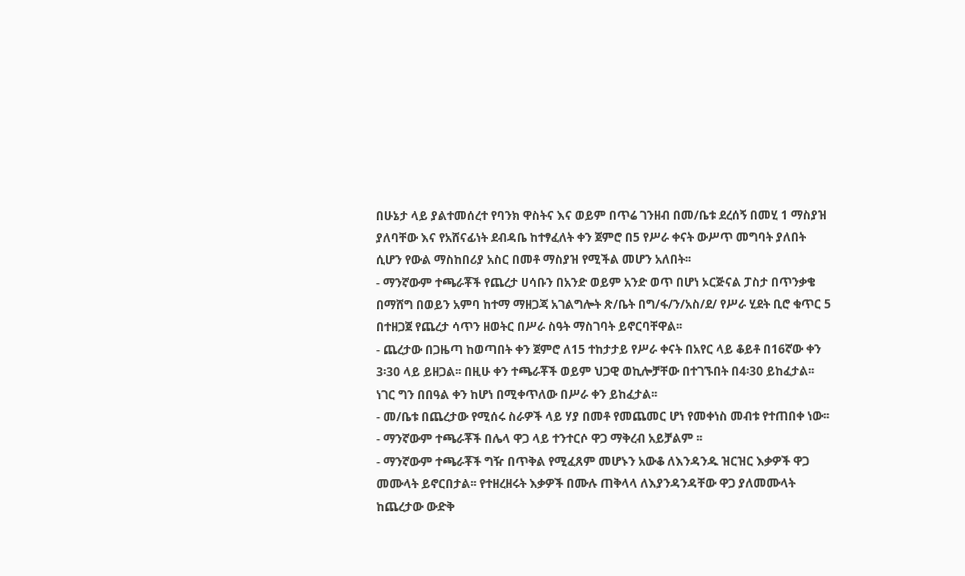በሁኔታ ላይ ያልተመሰረተ የባንክ ዋስትና እና ወይም በጥሬ ገንዘብ በመ/ቤቱ ደረሰኝ በመሂ 1 ማስያዝ ያለባቸው እና የአሸናፊነት ደብዳቤ ከተፃፈለት ቀን ጀምሮ በ5 የሥራ ቀናት ውሥጥ መግባት ያለበት ሲሆን የውል ማስከበሪያ አስር በመቶ ማስያዝ የሚችል መሆን አለበት፡፡
- ማንኛውም ተጫራቾች የጨረታ ሀሳቡን በአንድ ወይም አንድ ወጥ በሆነ ኦርጅናል ፓስታ በጥንቃቄ በማሸግ በወይን አምባ ከተማ ማዘጋጃ አገልግሎት ጽ/ቤት በግ/ፋ/ን/አስ/ደ/ የሥራ ሂደት ቢሮ ቁጥር 5 በተዘጋጀ የጨረታ ሳጥን ዘወትር በሥራ ስዓት ማስገባት ይኖርባቸዋል፡፡
- ጨረታው በጋዜጣ ከወጣበት ቀን ጀምሮ ለ15 ተከታታይ የሥራ ቀናት በአየር ላይ ቆይቶ በ16ኛው ቀን 3፡30 ላይ ይዘጋል፡፡ በዚሁ ቀን ተጫራቾች ወይም ህጋዊ ወኪሎቻቸው በተገኙበት በ4፡30 ይከፈታል፡፡ ነገር ግን በበዓል ቀን ከሆነ በሚቀጥለው በሥራ ቀን ይከፈታል፡፡
- መ/ቤቱ በጨረታው የሚሰሩ ስራዎች ላይ ሃያ በመቶ የመጨመር ሆነ የመቀነስ መብቱ የተጠበቀ ነው፡፡
- ማንኛውም ተጫራቾች በሌላ ዋጋ ላይ ተንተርሶ ዋጋ ማቅረብ አይቻልም ፡፡
- ማንኛውም ተጫራቾች ግዥ በጥቅል የሚፈጸም መሆኑን አውቆ ለእንዳንዱ ዝርዝር እቃዎች ዋጋ መሙላት ይኖርበታል፡፡ የተዘረዘሩት እቃዎች በሙሉ ጠቅላላ ለእያንዳንዳቸው ዋጋ ያለመሙላት ከጨረታው ውድቅ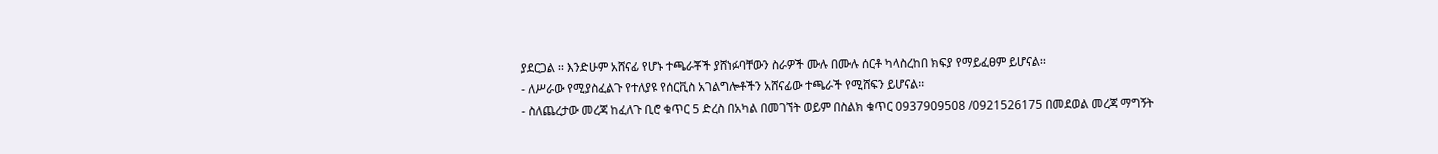ያደርጋል ፡፡ እንድሁም አሸናፊ የሆኑ ተጫራቾች ያሸነፉባቸውን ስራዎች ሙሉ በሙሉ ሰርቶ ካላስረከበ ክፍያ የማይፈፀም ይሆናል፡፡
- ለሥራው የሚያስፈልጉ የተለያዩ የሰርቪስ አገልግሎቶችን አሸናፊው ተጫራች የሚሸፍን ይሆናል፡፡
- ስለጨረታው መረጃ ከፈለጉ ቢሮ ቁጥር 5 ድረስ በአካል በመገኘት ወይም በስልክ ቁጥር 0937909508 /0921526175 በመደወል መረጃ ማግኝት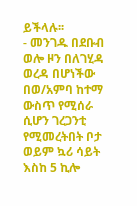ይችላሉ፡፡
- መንገዱ በደቡብ ወሎ ዞን በለገሂዳ ወረዳ በሆነችው በወ/አምባ ከተማ ውስጥ የሚሰራ ሲሆን ገረጋንቲ የሚመረትበት ቦታ ወይም ኳሪ ሳይት እስከ 5 ኪሎ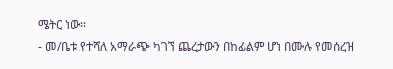ሜትር ነው፡፡
- መ/ቤቱ የተሻለ አማራጭ ካገኘ ጨረታውን በከፊልም ሆነ በሙሉ የመሰረዝ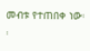መብቱ የተጠበቀ ነው፡፡